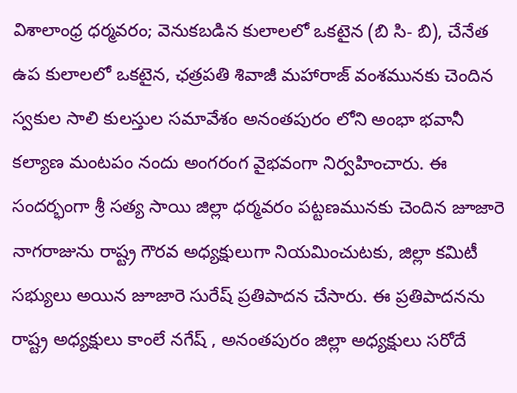విశాలాంధ్ర ధర్మవరం; వెనుకబడిన కులాలలో ఒకటైన (బి సి- బి), చేనేత ఉప కులాలలో ఒకటైన, ఛత్రపతి శివాజీ మహారాజ్ వంశమునకు చెందిన స్వకుల సాలి కులస్తుల సమావేశం అనంతపురం లోని అంభా భవానీ కల్యాణ మంటపం నందు అంగరంగ వైభవంగా నిర్వహించారు. ఈ సందర్భంగా శ్రీ సత్య సాయి జిల్లా ధర్మవరం పట్టణమునకు చెందిన జూజారె నాగరాజును రాష్ట్ర గౌరవ అధ్యక్షులుగా నియమించుటకు, జిల్లా కమిటీ సభ్యులు అయిన జూజారె సురేష్ ప్రతిపాదన చేసారు. ఈ ప్రతిపాదనను రాష్ట్ర అధ్యక్షులు కాంలే నగేష్ , అనంతపురం జిల్లా అధ్యక్షులు సరోదే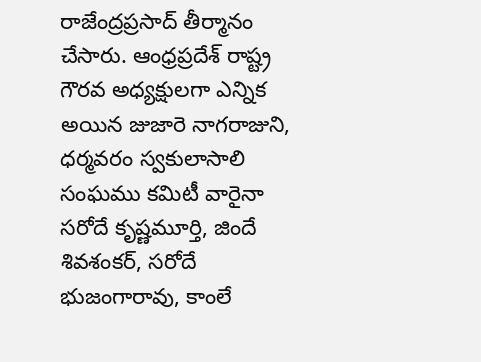రాజేంద్రప్రసాద్ తీర్మానం చేసారు. ఆంధ్రప్రదేశ్ రాష్ట్ర గౌరవ అధ్యక్షులగా ఎన్నిక అయిన జుజారె నాగరాజుని, ధర్మవరం స్వకులాసాలి సంఘము కమిటీ వారైనా సరోదే కృష్ణమూర్తి, జిందే శివశంకర్, సరోదే భుజంగారావు, కాంలే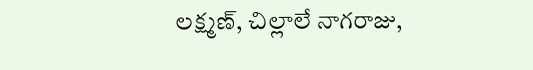లక్ష్మణ్, చిల్లాలే నాగరాజు,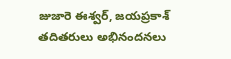జుజారె ఈశ్వర్, జయప్రకాశ్ తదితరులు అభినందనలు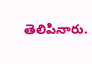తెలిపినారు.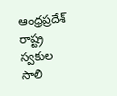ఆంధ్రప్రదేశ్ రాష్ట్ర స్వకుల సాలి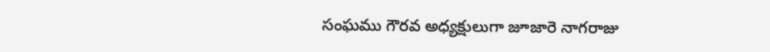సంఘము గౌరవ అధ్యక్షులుగా జూజారె నాగరాజు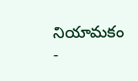నియామకం
-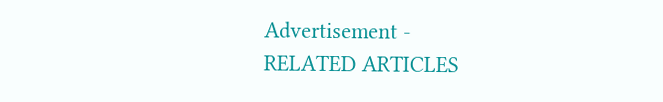Advertisement -
RELATED ARTICLES